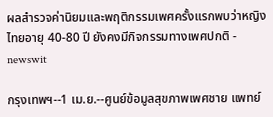ผลสำรวจค่านิยมและพฤติกรรมเพศครั้งแรกพบว่าหญิงไทยอายุ 40-80 ปี ยังคงมีกิจกรรมทางเพศปกติ - newswit

กรุงเทพฯ--1 เม.ย.--ศูนย์ข้อมูลสุขภาพเพศชาย แพทย์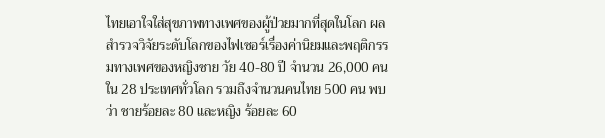ไทยเอาใจใส่สุขภาพทางเพศของผู้ป่วยมากที่สุดในโลก ผลสำรวจวิจัยระดับโลกของไฟเซอร์เรื่องค่านิยมและพฤติกรรมทางเพศของหญิงชาย วัย 40-80 ปี จำนวน 26,000 คน ใน 28 ประเทศทั่วโลก รวมถึงจำนวนคนไทย 500 คน พบว่า ชายร้อยละ 80 และหญิง ร้อยละ 60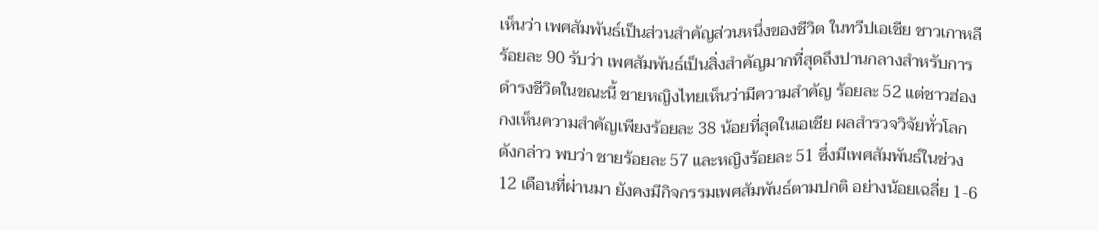เห็นว่า เพศสัมพันธ์เป็นส่วนสำคัญส่วนหนึ่งของชีวิต ในทวีปเอเชีย ชาวเกาหลี ร้อยละ 90 รับว่า เพศสัมพันธ์เป็นสิ่งสำคัญมากที่สุดถึงปานกลางสำหรับการดำรงชีวิตในขณะนี้ ชายหญิงไทยเห็นว่ามีความสำคัญ ร้อยละ 52 แต่ชาวฮ่องกงเห็นความสำคัญเพียงร้อยละ 38 น้อยที่สุดในเอเชีย ผลสำรวจวิจัยทั่วโลกดังกล่าว พบว่า ชายร้อยละ 57 และหญิงร้อยละ 51 ซึ่งมีเพศสัมพันธ์ในช่วง 12 เดือนที่ผ่านมา ยังคงมีกิจกรรมเพศสัมพันธ์ตามปกติ อย่างน้อยเฉลี่ย 1-6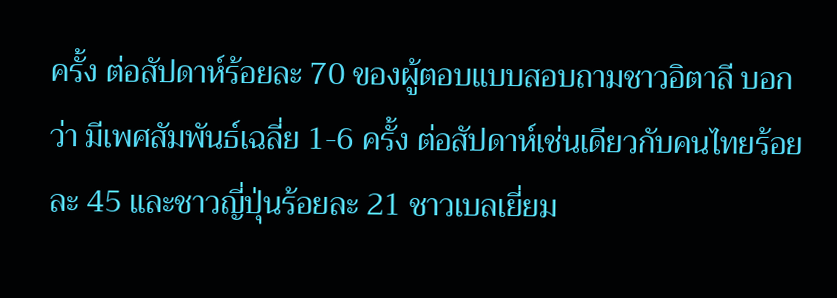ครั้ง ต่อสัปดาห์ร้อยละ 70 ของผู้ตอบแบบสอบถามชาวอิตาลี บอกว่า มีเพศสัมพันธ์เฉลี่ย 1-6 ครั้ง ต่อสัปดาห์เช่นเดียวกับคนไทยร้อยละ 45 และชาวญี่ปุ่นร้อยละ 21 ชาวเบลเยี่ยม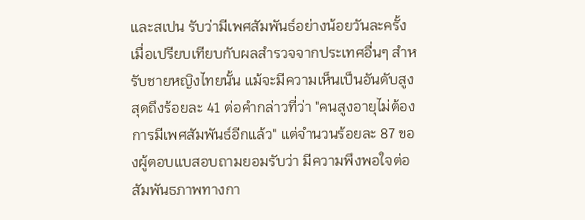และสเปน รับว่ามีเพศสัมพันธ์อย่างน้อยวันละครั้ง เมื่อเปรียบเทียบกับผลสำรวจจากประเทศอื่นๆ สำหรับชายหญิงไทยนั้น แม้จะมีความเห็นเป็นอันดับสูงสุดถึงร้อยละ 41 ต่อคำกล่าวที่ว่า "คนสูงอายุไม่ต้องการมีเพศสัมพันธ์อีกแล้ว" แต่จำนวนร้อยละ 87 ของผู้ตอบแบสอบถามยอมรับว่า มีความพึงพอใจต่อสัมพันธภาพทางกา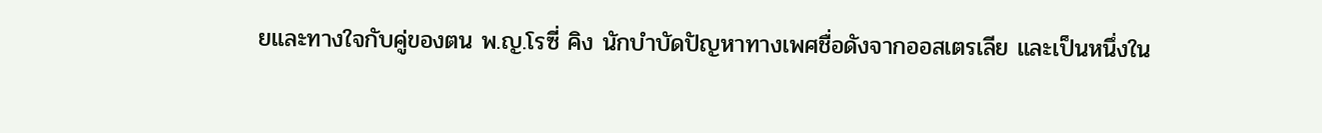ยและทางใจกับคู่ของตน พ.ญ.โรซี่ คิง นักบำบัดปัญหาทางเพศชื่อดังจากออสเตรเลีย และเป็นหนึ่งใน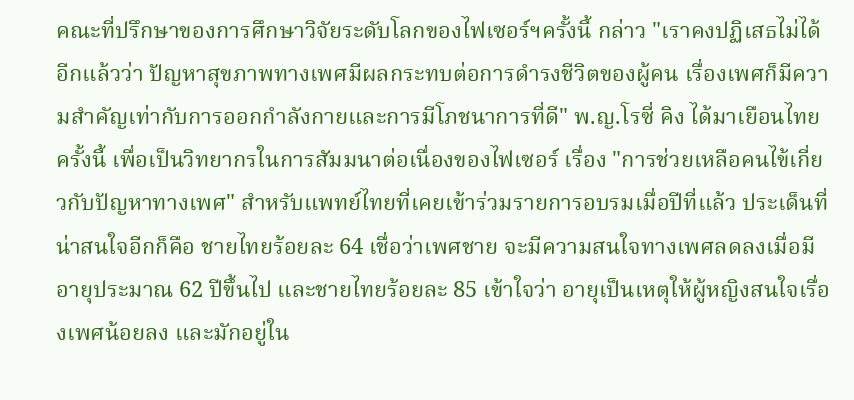คณะที่ปรึกษาของการศึกษาวิจัยระดับโลกของไฟเซอร์ฯครั้งนี้ กล่าว "เราคงปฏิเสธไม่ได้อีกแล้วว่า ปัญหาสุขภาพทางเพศมีผลกระทบต่อการดำรงชีวิตของผู้คน เรื่องเพศก็มีความสำคัญเท่ากับการออกกำลังกายและการมีโภชนาการที่ดี" พ.ญ.โรซี่ คิง ได้มาเยือนไทยครั้งนี้ เพื่อเป็นวิทยากรในการสัมมนาต่อเนื่องของไฟเซอร์ เรื่อง "การช่วยเหลือคนไข้เกี่ยวกับปัญหาทางเพศ" สำหรับแพทย์ไทยที่เคยเข้าร่วมรายการอบรมเมื่อปีที่แล้ว ประเด็นที่น่าสนใจอีกก็คือ ชายไทยร้อยละ 64 เชื่อว่าเพศชาย จะมีความสนใจทางเพศลดลงเมื่อมีอายุประมาณ 62 ปีขึ้นไป และชายไทยร้อยละ 85 เข้าใจว่า อายุเป็นเหตุให้ผู้หญิงสนใจเรื่องเพศน้อยลง และมักอยู่ใน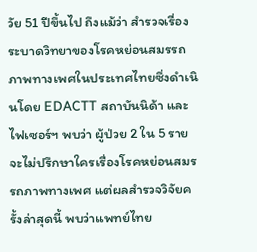วัย 51 ปีขึ้นไป ถึงแม้ว่า สำรวจเรื่องระบาดวิทยาของโรคหย่อนสมรรถภาพทางเพศในประเทศไทยซึ่งดำเนินโดย EDACTT สถาบันนิด้า และไฟเซอร์ฯ พบว่า ผู้ป่วย 2 ใน 5 ราย จะไม่ปรึกษาใครเรื่องโรคหย่อนสมรรถภาพทางเพศ แต่ผลสำรวจวิจัยครั้งล่าสุดนี้ พบว่าแพทย์ไทย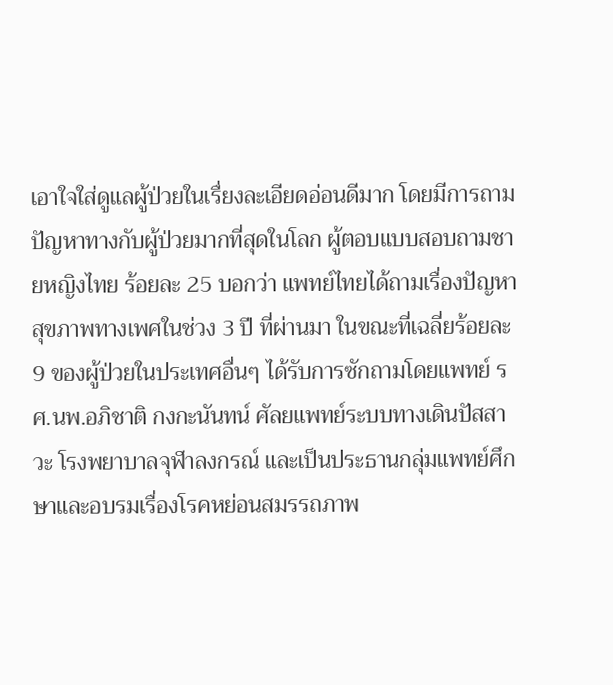เอาใจใส่ดูแลผู้ป่วยในเรื่ยงละเอียดอ่อนดีมาก โดยมีการถามปัญหาทางกับผู้ป่วยมากที่สุดในโลก ผู้ตอบแบบสอบถามชายหญิงไทย ร้อยละ 25 บอกว่า แพทย์ไทยได้ถามเรื่องปัญหาสุขภาพทางเพศในช่วง 3 ปี ที่ผ่านมา ในขณะที่เฉลี่ยร้อยละ 9 ของผู้ป่วยในประเทศอื่นๆ ได้รับการซักถามโดยแพทย์ รศ.นพ.อภิชาติ กงกะนันทน์ ศัลยแพทย์ระบบทางเดินปัสสาวะ โรงพยาบาลจุฬาลงกรณ์ และเป็นประธานกลุ่มแพทย์ศึกษาและอบรมเรื่องโรคหย่อนสมรรถภาพ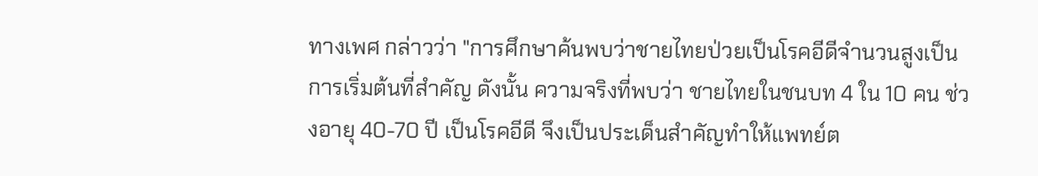ทางเพศ กล่าวว่า "การศึกษาค้นพบว่าชายไทยป่วยเป็นโรคอีดีจำนวนสูงเป็นการเริ่มต้นที่สำคัญ ดังนั้น ความจริงที่พบว่า ชายไทยในชนบท 4 ใน 10 คน ช่วงอายุ 40-70 ปี เป็นโรคอีดี จึงเป็นประเด็นสำคัญทำให้แพทย์ต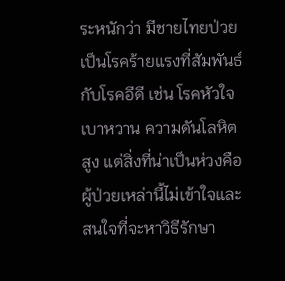ระหนักว่า มีชายไทยป่วยเป็นโรคร้ายแรงที่สัมพันธ์กับโรคอีดี เช่น โรคหัวใจ เบาหวาน ความดันโลหิตสูง แต่สิ่งที่น่าเป็นห่วงคือ ผู้ป่วยเหล่านี้ไม่เข้าใจและสนใจที่จะหาวิธีรักษา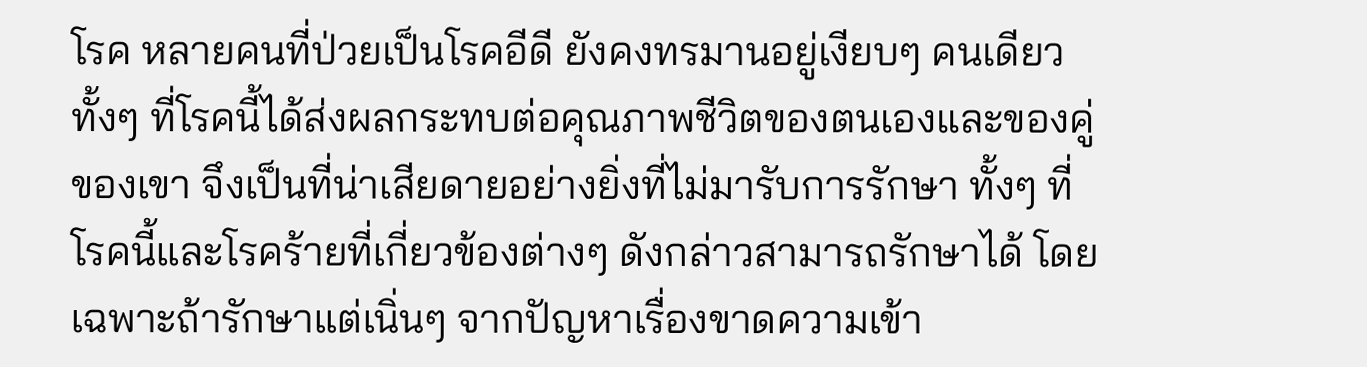โรค หลายคนที่ป่วยเป็นโรคอีดี ยังคงทรมานอยู่เงียบๆ คนเดียว ทั้งๆ ที่โรคนี้ได้ส่งผลกระทบต่อคุณภาพชีวิตของตนเองและของคู่ของเขา จึงเป็นที่น่าเสียดายอย่างยิ่งที่ไม่มารับการรักษา ทั้งๆ ที่โรคนี้และโรคร้ายที่เกี่ยวข้องต่างๆ ดังกล่าวสามารถรักษาได้ โดยเฉพาะถ้ารักษาแต่เนิ่นๆ จากปัญหาเรื่องขาดความเข้า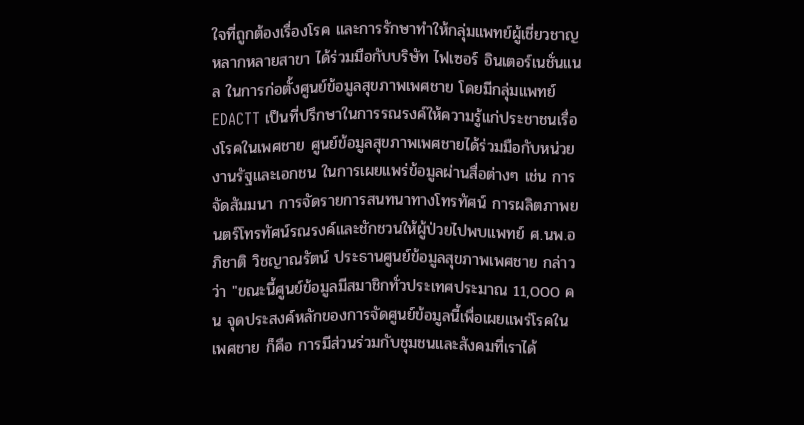ใจที่ถูกต้องเรื่องโรค และการรักษาทำให้กลุ่มแพทย์ผู้เชี่ยวชาญหลากหลายสาขา ได้ร่วมมือกับบริษัท ไฟเซอร์ อินเตอร์เนชั่นแนล ในการก่อตั้งศูนย์ข้อมูลสุขภาพเพศชาย โดยมีกลุ่มแพทย์ EDACTT เป็นที่ปรึกษาในการรณรงค์ให้ความรู้แก่ประชาชนเรื่องโรคในเพศชาย ศูนย์ข้อมูลสุขภาพเพศชายได้ร่วมมือกับหน่วยงานรัฐและเอกชน ในการเผยแพร่ข้อมูลผ่านสื่อต่างๆ เช่น การจัดสัมมนา การจัดรายการสนทนาทางโทรทัศน์ การผลิตภาพยนตร์โทรทัศน์รณรงค์และชักชวนให้ผู้ป่วยไปพบแพทย์ ศ.นพ.อภิชาติ วิชญาณรัตน์ ประธานศูนย์ข้อมูลสุขภาพเพศชาย กล่าวว่า "ขณะนี้ศูนย์ข้อมูลมีสมาชิกทั่วประเทศประมาณ 11,000 คน จุดประสงค์หลักของการจัดศูนย์ข้อมูลนี้เพื่อเผยแพร่โรคในเพศชาย ก็คือ การมีส่วนร่วมกับชุมชนและสังคมที่เราได้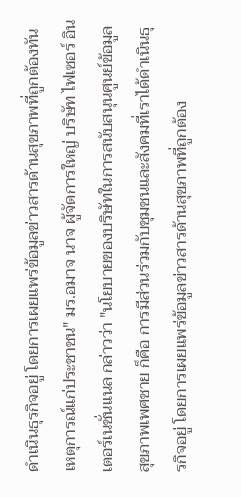ดำเนินธุรกิจอยู่ โดยการเผยแพร่ข้อมูลข่าวสารด้านสุขภาพที่ถูกต้องทันเหตุการณ์แก่ประชาชน" มร.อมาจ นาจ ผู้จัดการใหญ่ บริษัท ไฟเซอร์ อินเตอร์เนชั่นแนล กล่าวว่า "นโยบายของบริษัทในการสนับสนุนศูนย์ข้อมูลสุขภาพเพศชาย ก็คือ การมีส่วนร่วมกับชุมชนและสังคมที่เราได้ดำเนินธุรกิจอยู่ โดยการเผยแพร่ข้อมูลข่าวสารด้านสุขภาพที่ถูกต้อง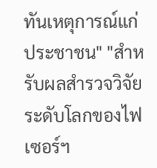ทันเหตุการณ์แก่ประชาชน" "สำหรับผลสำรวจวิจัยระดับโลกของไฟเซอร์ฯ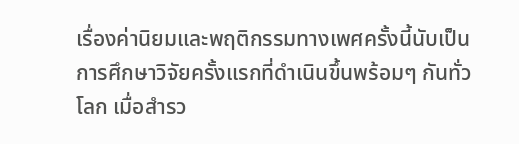เรื่องค่านิยมและพฤติกรรมทางเพศครั้งนี้นับเป็นการศึกษาวิจัยครั้งแรกที่ดำเนินขึ้นพร้อมๆ กันทั่วโลก เมื่อสำรว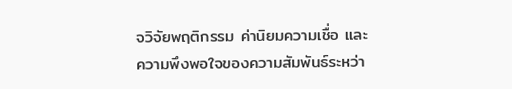จวิจัยพฤติกรรม ค่านิยมความเชื่อ และความพึงพอใจของความสัมพันธ์ระหว่า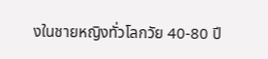งในชายหญิงทั่วโลกวัย 40-80 ปี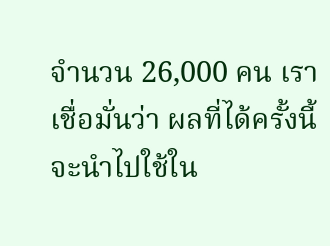จำนวน 26,000 คน เราเชื่อมั่นว่า ผลที่ได้ครั้งนี้ จะนำไปใช้ใน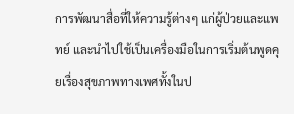การพัฒนาสื่อที่ให้ความรู้ต่างๆ แก่ผู้ป่วยและแพทย์ และนำไปใช้เป็นเครื่องมือในการเริ่มต้นพูดคุยเรื่องสุขภาพทางเพศทั้งในป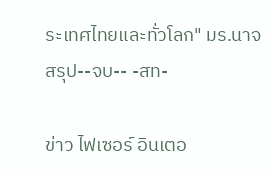ระเทศไทยและทั่วโลก" มร.นาจ สรุป--จบ-- -สท-

ข่าว ไฟเซอร์ อินเตอ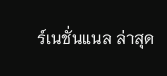ร์เนชั่นแนล ล่าสุด